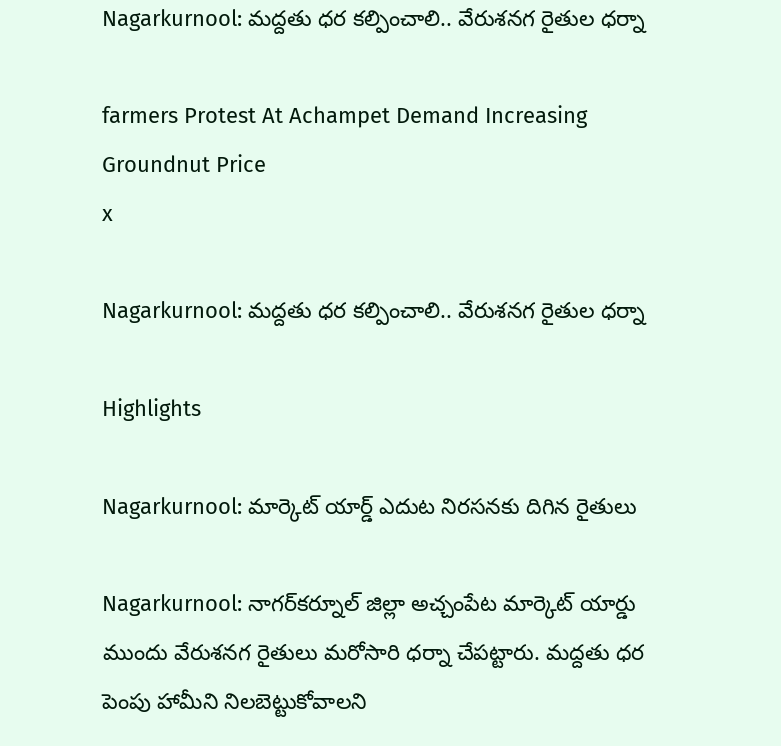Nagarkurnool: మద్దతు ధర కల్పించాలి.. వేరుశనగ రైతుల ధర్నా

farmers Protest At Achampet Demand Increasing Groundnut Price
x

Nagarkurnool: మద్దతు ధర కల్పించాలి.. వేరుశనగ రైతుల ధర్నా

Highlights

Nagarkurnool: మార్కెట్ యార్డ్ ఎదుట నిరసనకు దిగిన రైతులు

Nagarkurnool: నాగర్‌కర్నూల్ జిల్లా అచ్చంపేట మార్కెట్ యార్డు ముందు వేరుశనగ రైతులు మరోసారి ధర్నా చేపట్టారు. మద్దతు ధర పెంపు హామీని నిలబెట్టుకోవాలని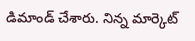డిమాండ్ చేశారు. నిన్న మార్కెట్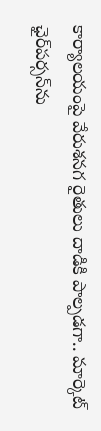కార్యాలయంపై వేరుశనగ రైతులు దాడికి పాల్పడగా.. మార్కెట్ ఛైర్‌పర్సన్‌ను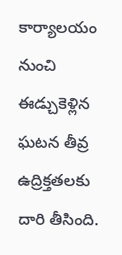కార్యాలయం నుంచి ఈడ్చుకెళ్లిన ఘటన తీవ్ర ఉద్రిక్తతలకు దారి తీసింది.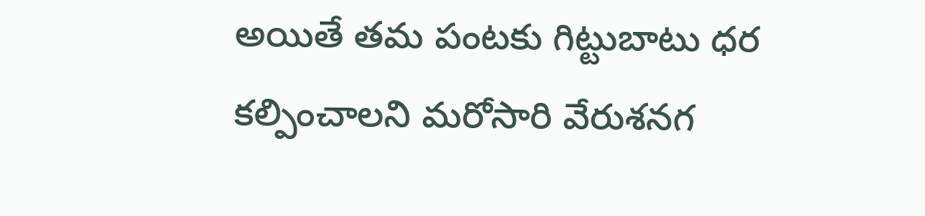అయితే తమ పంటకు గిట్టుబాటు ధర కల్పించాలని మరోసారి వేరుశనగ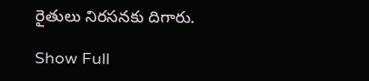రైతులు నిరసనకు దిగారు.

Show Full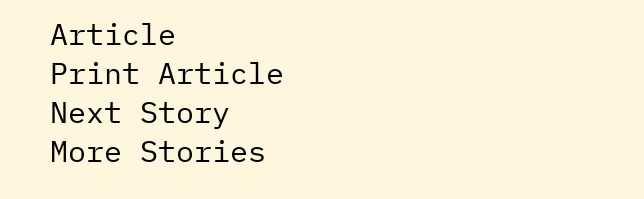Article
Print Article
Next Story
More Stories